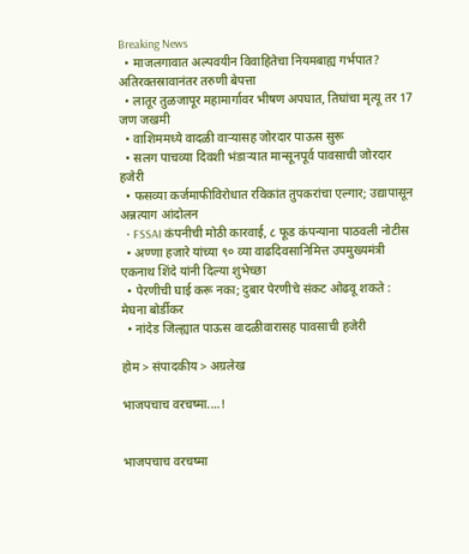Breaking News
  • माजलगावात अल्पवयीन विवाहितेचा नियमबाह्य गर्भपात? अतिरक्तस्रावानंतर तरुणी बेपत्ता
  • लातूर तुळजापूर महामार्गावर भीषण अपघात, तिघांचा मृत्यू तर 17 जण जखमी
  • वाशिममध्ये वादळी वाऱ्यासह जोरदार पाऊस सुरू
  • सलग पाचव्या दिवशी भंडाऱ्यात मान्सूनपूर्व पावसाची जोरदार हजेरी
  • फसव्या कर्जमाफीविरोधात रविकांत तुपकरांचा एल्गार; उद्यापासून अन्नत्याग आंदोलन
  • FSSAI कंपनीची मोठी कारवाई, ८ फूड कंपन्याना पाठवली नोटीस
  • अण्णा हजारे यांच्या ९० व्या वाढदिवसानिमित्त उपमुख्यमंत्री एकनाथ शिंदे यांनी दिल्या शुभेच्छा
  • पेरणीची घाई करू नका; दुबार पेरणीचे संकट ओढवू शकते : मेघना बोर्डीकर
  • नांदेड जिल्ह्यात पाऊस वादळीवारासह पावसाची हजेरी

होम > संपादकीय > अग्रलेख

भाजपचाच वरचष्मा....!


भाजपचाच वरचष्मा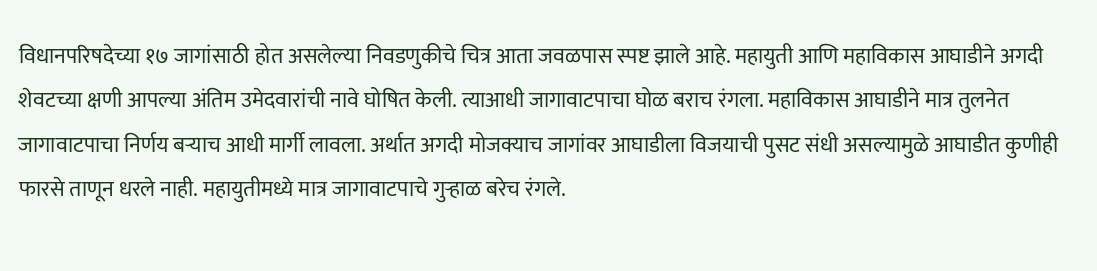विधानपरिषदेच्या १७ जागांसाठी होत असलेल्या निवडणुकीचे चित्र आता जवळपास स्पष्ट झाले आहे. महायुती आणि महाविकास आघाडीने अगदी शेवटच्या क्षणी आपल्या अंतिम उमेदवारांची नावे घोषित केली. त्याआधी जागावाटपाचा घोळ बराच रंगला. महाविकास आघाडीने मात्र तुलनेत जागावाटपाचा निर्णय बर्‍याच आधी मार्गी लावला. अर्थात अगदी मोजक्याच जागांवर आघाडीला विजयाची पुसट संधी असल्यामुळे आघाडीत कुणीही फारसे ताणून धरले नाही. महायुतीमध्ये मात्र जागावाटपाचे गुर्‍हाळ बरेच रंगले.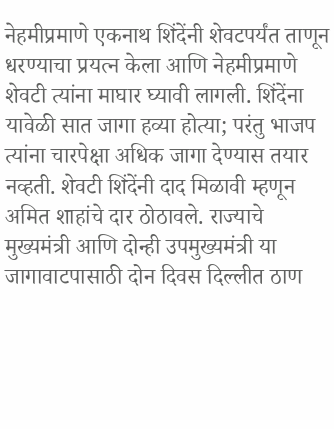नेहमीप्रमाणे एकनाथ शिंदेंनी शेवटपर्यंत ताणून धरण्याचा प्रयत्न केला आणि नेहमीप्रमाणे शेवटी त्यांना माघार घ्यावी लागली. शिंदेंना यावेळी सात जागा हव्या होत्या; परंतु भाजप त्यांना चारपेक्षा अधिक जागा देण्यास तयार नव्हती. शेवटी शिंदेंनी दाद मिळावी म्हणून अमित शाहांचे दार ठोठावले. राज्याचे मुख्यमंत्री आणि दोन्ही उपमुख्यमंत्री या जागावाटपासाठी दोन दिवस दिल्लीत ठाण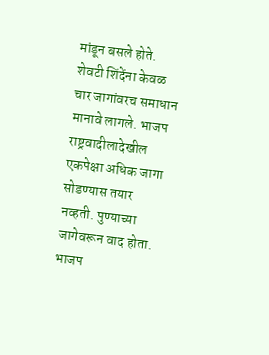मांडून बसले होते. शेवटी शिंदेंना केवळ चार जागांवरच समाधान मानावे लागले. भाजप राष्ट्रवादीलादेखील एकपेक्षा अधिक जागा सोडण्यास तयार नव्हती. पुण्याच्या जागेवरून वाद होता. भाजप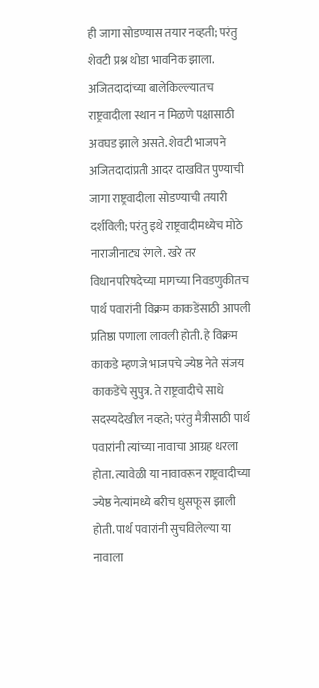ही जागा सोडण्यास तयार नव्हती; परंतु शेवटी प्रश्न थोडा भावनिक झाला. अजितदादांच्या बालेकिल्ल्यातच राष्ट्रवादीला स्थान न मिळणे पक्षासाठी अवघड झाले असते. शेवटी भाजपने अजितदादांप्रती आदर दाखवित पुण्याची जागा राष्ट्रवादीला सोडण्याची तयारी दर्शविली; परंतु इथे राष्ट्रवादीमध्येच मोठे नाराजीनाट्य रंगले. खरे तर विधानपरिषदेच्या मागच्या निवडणुकीतच पार्थ पवारांनी विक्रम काकडेंसाठी आपली प्रतिष्ठा पणाला लावली होती. हे विक्रम काकडे म्हणजे भाजपचे ज्येष्ठ नेते संजय काकडेंचे सुपुत्र. ते राष्ट्रवादीचे साधे सदस्यदेखील नव्हते; परंतु मैत्रीसाठी पार्थ पवारांनी त्यांच्या नावाचा आग्रह धरला होता. त्यावेळी या नावावरून राष्ट्रवादीच्या ज्येष्ठ नेत्यांमध्ये बरीच धुसफूस झाली होती. पार्थ पवारांनी सुचविलेल्या या नावाला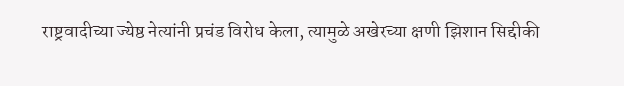राष्ट्रवादीच्या ज्येष्ठ नेत्यांनी प्रचंड विरोध केला, त्यामुळे अखेरच्या क्षणी झिशान सिद्दीकी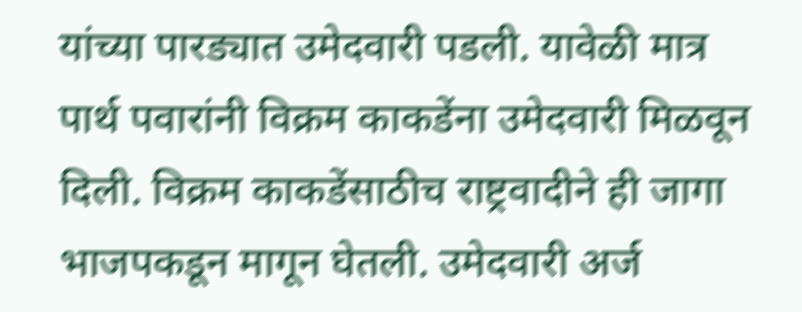यांच्या पारड्यात उमेदवारी पडली. यावेळी मात्र पार्थ पवारांनी विक्रम काकडेंना उमेदवारी मिळवून दिली. विक्रम काकडेंसाठीच राष्ट्रवादीने ही जागा भाजपकडून मागून घेतली. उमेदवारी अर्ज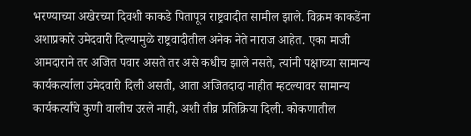भरण्याच्या अखेरच्या दिवशी काकडे पितापूत्र राष्ट्रवादीत सामील झाले. विक्रम काकडेंना अशाप्रकारे उमेदवारी दिल्यामुळे राष्ट्रवादीतील अनेक नेते नाराज आहेत. एका माजी आमदाराने तर अजित पवार असते तर असे कधीच झाले नसते, त्यांनी पक्षाच्या सामान्य कार्यकर्त्याला उमेदवारी दिली असती, आता अजितदादा नाहीत म्हटल्यावर सामान्य कार्यकर्त्यांचे कुणी वालीच उरले नाही, अशी तीव्र प्रतिक्रिया दिली. कोकणातील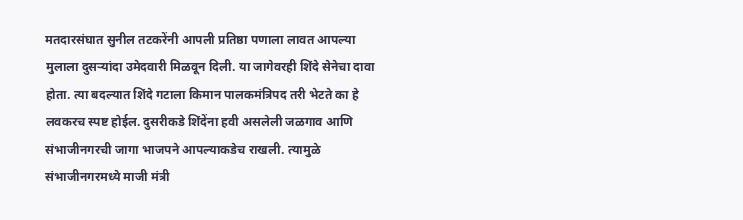मतदारसंघात सुनील तटकरेंनी आपली प्रतिष्ठा पणाला लावत आपल्या मुलाला दुसर्‍यांदा उमेदवारी मिळवून दिली. या जागेवरही शिंदे सेनेचा दावा होता. त्या बदल्यात शिंदे गटाला किमान पालकमंत्रिपद तरी भेटते का हे लवकरच स्पष्ट होईल. दुसरीकडे शिंदेंना हवी असलेली जळगाव आणि संभाजीनगरची जागा भाजपने आपल्याकडेच राखली. त्यामुळे संभाजीनगरमध्ये माजी मंत्री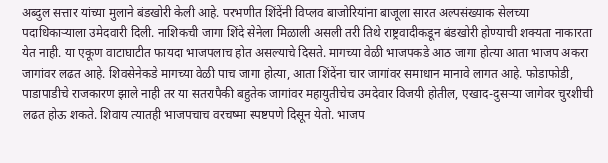अब्दुल सत्तार यांच्या मुलाने बंडखोरी केली आहे. परभणीत शिंदेंनी विप्लव बाजोरियांना बाजूला सारत अल्पसंख्याक सेलच्या पदाधिकार्‍याला उमेदवारी दिली. नाशिकची जागा शिंदे सेनेला मिळाली असली तरी तिथे राष्ट्रवादीकडून बंडखोरी होण्याची शक्यता नाकारता येत नाही. या एकूण वाटाघाटीत फायदा भाजपलाच होत असल्याचे दिसते. मागच्या वेळी भाजपकडे आठ जागा होत्या आता भाजप अकरा जागांवर लढत आहे. शिवसेनेकडे मागच्या वेळी पाच जागा होत्या, आता शिंदेंना चार जागांवर समाधान मानावे लागत आहे. फोडाफोडी, पाडापाडीचे राजकारण झाले नाही तर या सतरापैकी बहुतेक जागांवर महायुतीचेच उमदेवार विजयी होतील, एखाद-दुसर्‍या जागेवर चुरशीची लढत होऊ शकते. शिवाय त्यातही भाजपचाच वरचष्मा स्पष्टपणे दिसून येतो. भाजप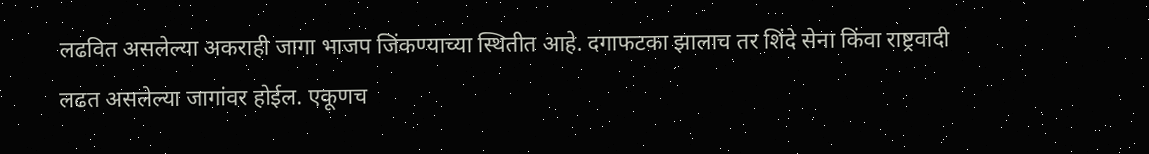लढवित असलेल्या अकराही जागा भाजप जिंकण्याच्या स्थितीत आहे. दगाफटका झालाच तर शिंदे सेना किंवा राष्ट्रवादी लढत असलेल्या जागांवर होईल. एकूणच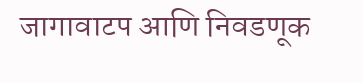जागावाटप आणि निवडणूक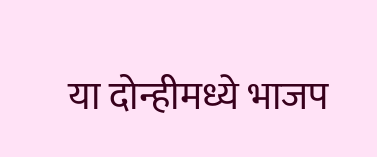या दोन्हीमध्ये भाजप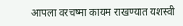आपला वरचष्मा कायम राखण्यात यशस्वी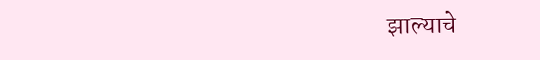झाल्याचे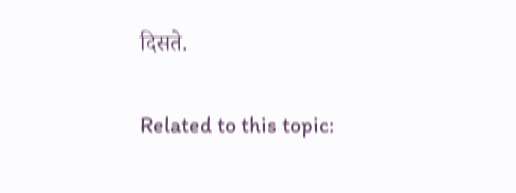दिसते.

Related to this topic: